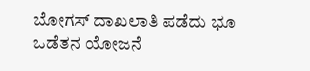ಬೋಗಸ್ ದಾಖಲಾತಿ ಪಡೆದು ಭೂ ಒಡೆತನ ಯೋಜನೆ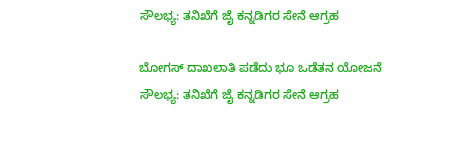ಸೌಲಭ್ಯ: ತನಿಖೆಗೆ ಜೈ ಕನ್ನಡಿಗರ ಸೇನೆ ಆಗ್ರಹ

ಬೋಗಸ್ ದಾಖಲಾತಿ ಪಡೆದು ಭೂ ಒಡೆತನ ಯೋಜನೆ ಸೌಲಭ್ಯ: ತನಿಖೆಗೆ ಜೈ ಕನ್ನಡಿಗರ ಸೇನೆ ಆಗ್ರಹ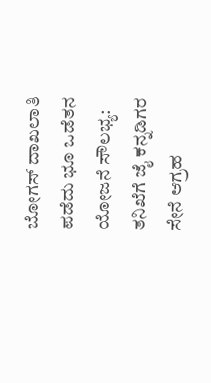ಬೋಗಸ್ ದಾಖಲಾತಿ ಪಡೆದು ಭೂ ಒಡೆತನ ಯೋಜನೆ ಸೌಲಭ್ಯ: ತನಿಖೆಗೆ ಜೈ ಕನ್ನಡಿಗರ ಸೇನೆ ಆಗ್ರಹ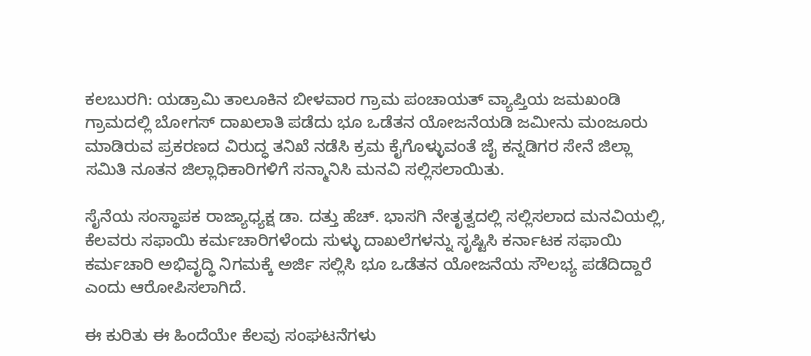ಕಲಬುರಗಿ: ಯಡ್ರಾಮಿ ತಾಲೂಕಿನ ಬೀಳವಾರ ಗ್ರಾಮ ಪಂಚಾಯತ್ ವ್ಯಾಪ್ತಿಯ ಜಮಖಂಡಿ ಗ್ರಾಮದಲ್ಲಿ ಬೋಗಸ್ ದಾಖಲಾತಿ ಪಡೆದು ಭೂ ಒಡೆತನ ಯೋಜನೆಯಡಿ ಜಮೀನು ಮಂಜೂರು ಮಾಡಿರುವ ಪ್ರಕರಣದ ವಿರುದ್ಧ ತನಿಖೆ ನಡೆಸಿ ಕ್ರಮ ಕೈಗೊಳ್ಳುವಂತೆ ಜೈ ಕನ್ನಡಿಗರ ಸೇನೆ ಜಿಲ್ಲಾ ಸಮಿತಿ ನೂತನ ಜಿಲ್ಲಾಧಿಕಾರಿಗಳಿಗೆ ಸನ್ಮಾನಿಸಿ ಮನವಿ ಸಲ್ಲಿಸಲಾಯಿತು.

ಸೈನೆಯ ಸಂಸ್ಥಾಪಕ ರಾಜ್ಯಾಧ್ಯಕ್ಷ ಡಾ. ದತ್ತು ಹೆಚ್. ಭಾಸಗಿ ನೇತೃತ್ವದಲ್ಲಿ ಸಲ್ಲಿಸಲಾದ ಮನವಿಯಲ್ಲಿ, ಕೆಲವರು ಸಫಾಯಿ ಕರ್ಮಚಾರಿಗಳೆಂದು ಸುಳ್ಳು ದಾಖಲೆಗಳನ್ನು ಸೃಷ್ಟಿಸಿ ಕರ್ನಾಟಕ ಸಫಾಯಿ ಕರ್ಮಚಾರಿ ಅಭಿವೃದ್ಧಿ ನಿಗಮಕ್ಕೆ ಅರ್ಜಿ ಸಲ್ಲಿಸಿ ಭೂ ಒಡೆತನ ಯೋಜನೆಯ ಸೌಲಭ್ಯ ಪಡೆದಿದ್ದಾರೆ ಎಂದು ಆರೋಪಿಸಲಾಗಿದೆ.

ಈ ಕುರಿತು ಈ ಹಿಂದೆಯೇ ಕೆಲವು ಸಂಘಟನೆಗಳು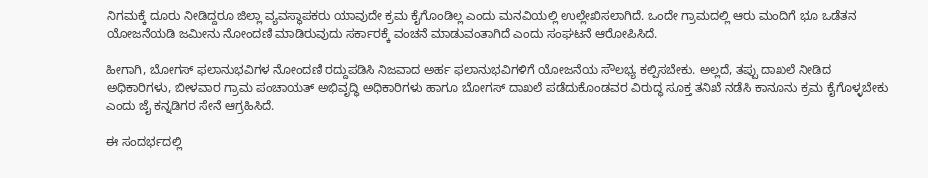ನಿಗಮಕ್ಕೆ ದೂರು ನೀಡಿದ್ದರೂ ಜಿಲ್ಲಾ ವ್ಯವಸ್ಥಾಪಕರು ಯಾವುದೇ ಕ್ರಮ ಕೈಗೊಂಡಿಲ್ಲ ಎಂದು ಮನವಿಯಲ್ಲಿ ಉಲ್ಲೇಖಿಸಲಾಗಿದೆ. ಒಂದೇ ಗ್ರಾಮದಲ್ಲಿ ಆರು ಮಂದಿಗೆ ಭೂ ಒಡೆತನ ಯೋಜನೆಯಡಿ ಜಮೀನು ನೋಂದಣಿ ಮಾಡಿರುವುದು ಸರ್ಕಾರಕ್ಕೆ ವಂಚನೆ ಮಾಡುವಂತಾಗಿದೆ ಎಂದು ಸಂಘಟನೆ ಆರೋಪಿಸಿದೆ.

ಹೀಗಾಗಿ, ಬೋಗಸ್ ಫಲಾನುಭವಿಗಳ ನೋಂದಣಿ ರದ್ದುಪಡಿಸಿ ನಿಜವಾದ ಅರ್ಹ ಫಲಾನುಭವಿಗಳಿಗೆ ಯೋಜನೆಯ ಸೌಲಭ್ಯ ಕಲ್ಪಿಸಬೇಕು. ಅಲ್ಲದೆ, ತಪ್ಪು ದಾಖಲೆ ನೀಡಿದ ಅಧಿಕಾರಿಗಳು, ಬೀಳವಾರ ಗ್ರಾಮ ಪಂಚಾಯತ್ ಅಭಿವೃದ್ಧಿ ಅಧಿಕಾರಿಗಳು ಹಾಗೂ ಬೋಗಸ್ ದಾಖಲೆ ಪಡೆದುಕೊಂಡವರ ವಿರುದ್ಧ ಸೂಕ್ತ ತನಿಖೆ ನಡೆಸಿ ಕಾನೂನು ಕ್ರಮ ಕೈಗೊಳ್ಳಬೇಕು ಎಂದು ಜೈ ಕನ್ನಡಿಗರ ಸೇನೆ ಆಗ್ರಹಿಸಿದೆ.

ಈ ಸಂದರ್ಭದಲ್ಲಿ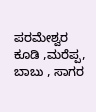ಪರಮೇಶ್ವರ ಕೂಡಿ ,ಮರೆಪ್ಪ, ಬಾಬು , ಸಾಗರ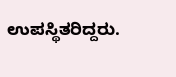ಉಪಸ್ಥಿತರಿದ್ದರು.